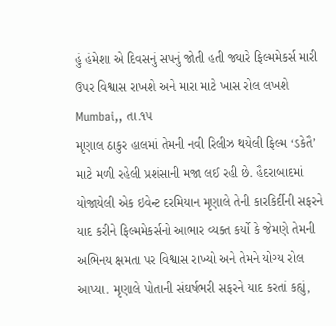હું હંમેશા એ દિવસનું સપનું જોતી હતી જ્યારે ફિલ્મમેકર્સ મારી ઉપર વિશ્વાસ રાખશે અને મારા માટે ખાસ રોલ લખશે
Mumbai,, તા.૧૫
મૃણાલ ઠાકુર હાલમાં તેમની નવી રિલીઝ થયેલી ફિલ્મ ‘ડકેતૈ’ માટે મળી રહેલી પ્રશંસાની મજા લઈ રહી છે. હૈદરાબાદમાં યોજાયેલી એક ઇવેન્ટ દરમિયાન મૃણાલે તેની કારકિર્દીની સફરને યાદ કરીને ફિલ્મમેકર્સનો આભાર વ્યક્ત કર્યો કે જેમણે તેમની અભિનય ક્ષમતા પર વિશ્વાસ રાખ્યો અને તેમને યોગ્ય રોલ આપ્યા. મૃણાલે પોતાની સંઘર્ષભરી સફરને યાદ કરતાં કહ્યું,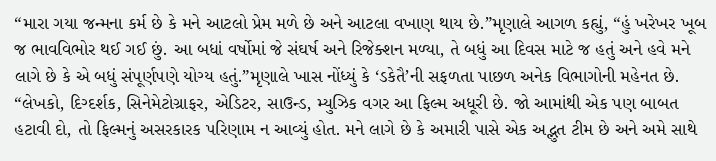“મારા ગયા જન્મના કર્મ છે કે મને આટલો પ્રેમ મળે છે અને આટલા વખાણ થાય છે.”મૃણાલે આગળ કહ્યું, “હું ખરેખર ખૂબ જ ભાવવિભોર થઈ ગઈ છું. આ બધાં વર્ષોમાં જે સંઘર્ષ અને રિજેક્શન મળ્યા, તે બધું આ દિવસ માટે જ હતું અને હવે મને લાગે છે કે એ બધું સંપૂર્ણપણે યોગ્ય હતું.”મૃણાલે ખાસ નોંધ્યું કે ‘ડકેતૈ’ની સફળતા પાછળ અનેક વિભાગોની મહેનત છે. “લેખકો, દિગ્દર્શક, સિનેમેટોગ્રાફર, એડિટર, સાઉન્ડ, મ્યુઝિક વગર આ ફિલ્મ અધૂરી છે. જો આમાંથી એક પણ બાબત હટાવી દો, તો ફિલ્મનું અસરકારક પરિણામ ન આવ્યું હોત. મને લાગે છે કે અમારી પાસે એક અદ્ભુત ટીમ છે અને અમે સાથે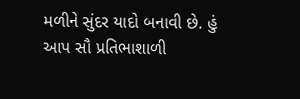મળીને સુંદર યાદો બનાવી છે. હું આપ સૌ પ્રતિભાશાળી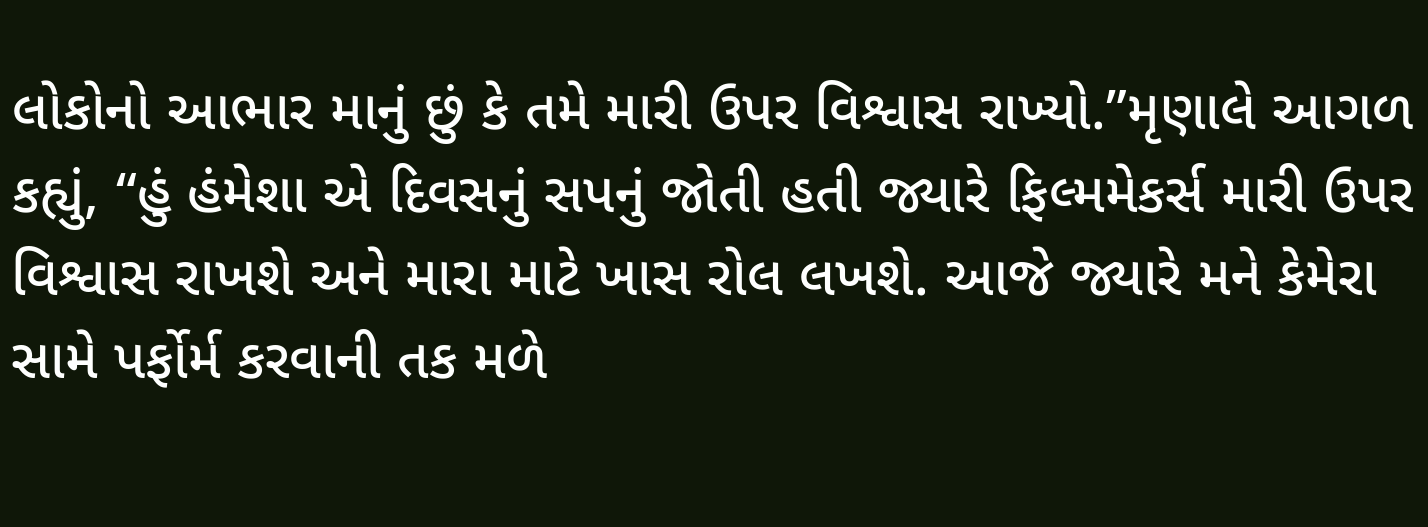લોકોનો આભાર માનું છું કે તમે મારી ઉપર વિશ્વાસ રાખ્યો.”મૃણાલે આગળ કહ્યું, “હું હંમેશા એ દિવસનું સપનું જોતી હતી જ્યારે ફિલ્મમેકર્સ મારી ઉપર વિશ્વાસ રાખશે અને મારા માટે ખાસ રોલ લખશે. આજે જ્યારે મને કેમેરા સામે પર્ફોર્મ કરવાની તક મળે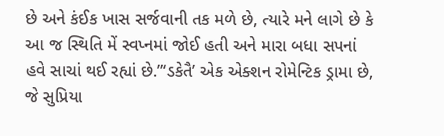છે અને કંઈક ખાસ સર્જવાની તક મળે છે, ત્યારે મને લાગે છે કે આ જ સ્થિતિ મેં સ્વપ્નમાં જોઈ હતી અને મારા બધા સપનાં હવે સાચાં થઈ રહ્યાં છે.”‘ડકેતૈ’ એક એક્શન રોમેન્ટિક ડ્રામા છે, જે સુપ્રિયા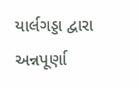યાર્લગડ્ડા દ્વારા અન્નપૂર્ણા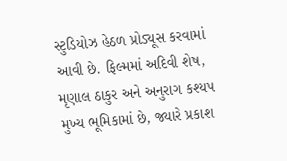સ્ટુડિયોઝ હેઠળ પ્રોડ્યૂસ કરવામાં આવી છે. ફિલ્મમાં અદિવી શેષ, મૃણાલ ઠાકુર અને અનુરાગ કશ્યપ મુખ્ય ભૂમિકામાં છે, જ્યારે પ્રકાશ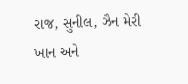રાજ, સુનીલ, ઝૈન મેરી ખાન અને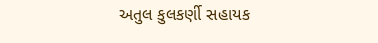અતુલ કુલકર્ણી સહાયક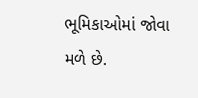ભૂમિકાઓમાં જોવા મળે છે.